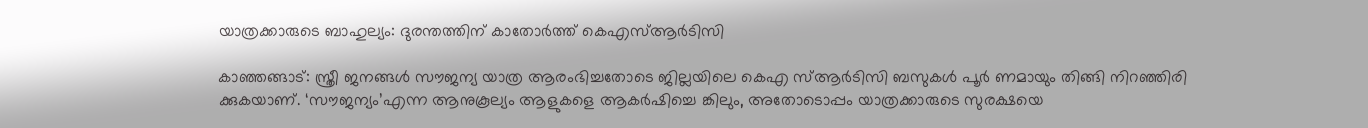യാത്രക്കാരുടെ ബാഹുല്യം: ദുരന്തത്തിന് കാതോര്‍ത്ത് കെഎസ്ആര്‍ടിസി

കാഞ്ഞങ്ങാട്: സ്ത്രീ ജനങ്ങള്‍ സൗജന്യ യാത്ര ആരംഭിച്ചതോടെ ജില്ലയിലെ കെഎ സ്ആര്‍ടിസി ബസുകള്‍ പൂര്‍ ണമായും തിങ്ങി നിറഞ്ഞിരി ക്കുകയാണ്. ‘സൗജന്യം’എന്ന ആനുകൂല്യം ആളുകളെ ആകര്‍ഷിച്ചെ ങ്കിലും, അതോടൊപ്പം യാത്രക്കാരുടെ സുരക്ഷയെ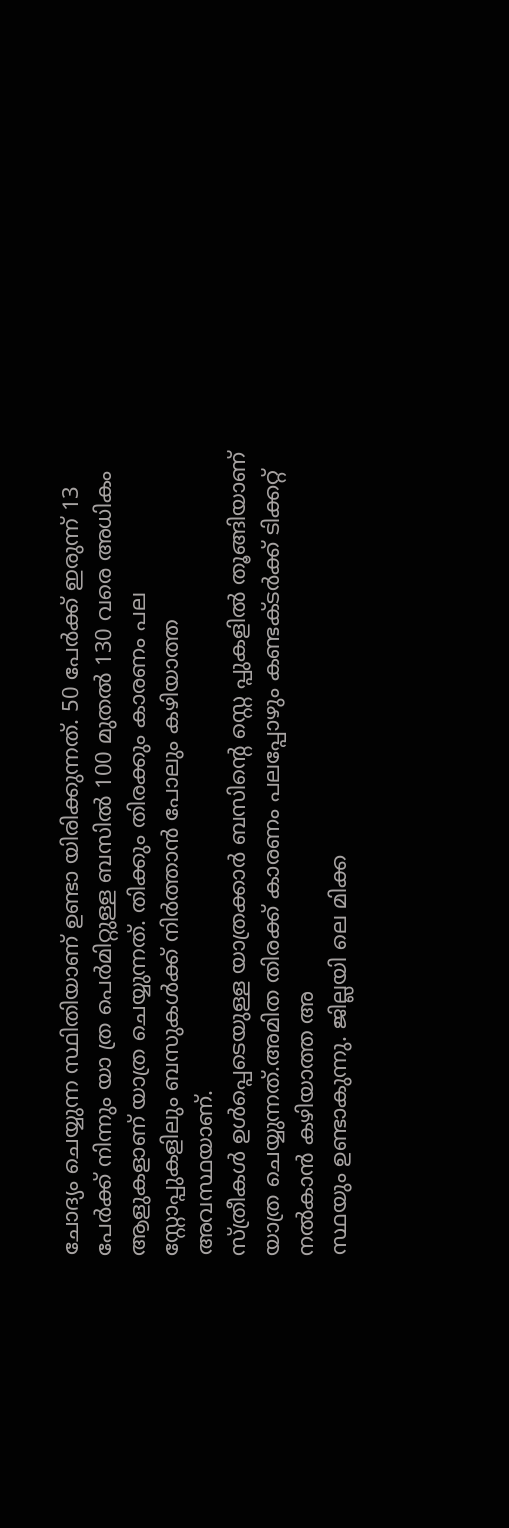ചോദ്യം ചെയ്യുന്ന സ്ഥിതിയാണ് ഉണ്ടാ യിരിക്കുന്നത്. 50 പേര്‍ക്ക് ഇരുന്ന് 13 പേര്‍ക്ക് നിന്നും യാ ത്ര പെര്‍മിറ്റുള്ള ബസില്‍ 100 മുതല്‍ 130 വരെ അധികം ആളുകളാണ് യാത്ര ചെയ്യുന്നത്. തിക്കും തിരക്കും കാരണം പല സ്റ്റോപ്പുകളിലും ബസുകള്‍ക്ക് നിര്‍ത്താന്‍ പോലും കഴിയാത്ത അവസ്ഥയാണ്.
സ്ത്രീകള്‍ ഉള്‍പ്പെടെയുള്ള യാത്രക്കാര്‍ ബസിന്റെ സ്റ്റെ പ്പുകളില്‍ തൂങ്ങിയാണ് യാത്ര ചെയ്യുന്നത്.അമിത തിരക്ക് കാരണം പലപ്പോഴും കണ്ടക്ടര്‍ക്ക് ടിക്കറ്റ് നല്‍കാന്‍ കഴിയാത്ത അ
സ്ഥയും ഉണ്ടാകുന്നു. ജില്ലയി ലെ മിക്ക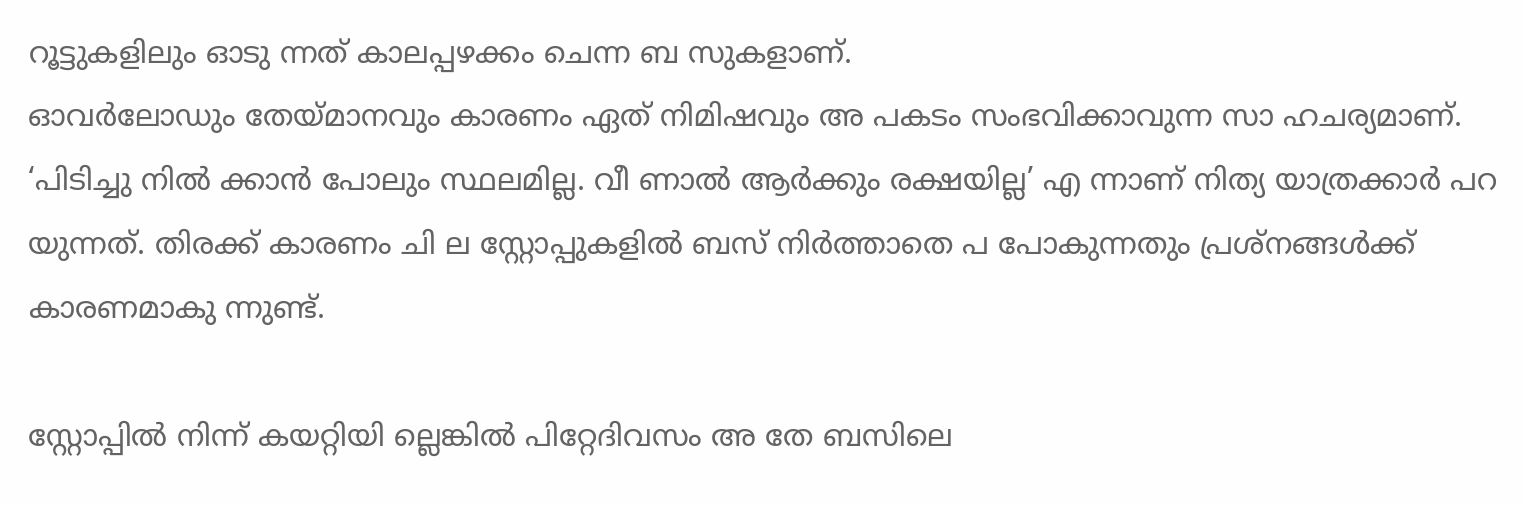റൂട്ടുകളിലും ഓടു ന്നത് കാലപ്പഴക്കം ചെന്ന ബ സുകളാണ്.
ഓവര്‍ലോഡും തേയ്മാനവും കാരണം ഏത് നിമിഷവും അ പകടം സംഭവിക്കാവുന്ന സാ ഹചര്യമാണ്. ‘പിടിച്ചു നില്‍ ക്കാന്‍ പോലും സ്ഥലമില്ല. വീ ണാല്‍ ആര്‍ക്കും രക്ഷയില്ല’ എ ന്നാണ് നിത്യ യാത്രക്കാര്‍ പറ
യുന്നത്. തിരക്ക് കാരണം ചി ല സ്റ്റോപ്പുകളില്‍ ബസ് നിര്‍ത്താതെ പ പോകുന്നതും പ്രശ്‌നങ്ങള്‍ക്ക് കാരണമാകു ന്നുണ്ട്.

സ്റ്റോപ്പില്‍ നിന്ന് കയറ്റിയി ല്ലെങ്കില്‍ പിറ്റേദിവസം അ തേ ബസിലെ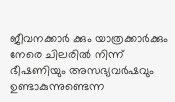ജീവനക്കാര്‍ ക്കും യാത്രക്കാര്‍ക്കും നേരെ ചിലരില്‍ നിന്ന് ഭീഷണിയും അസഭ്യവര്‍ഷവും ഉണ്ടാകുന്നുണ്ടെന്ന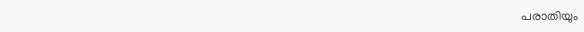പരാതിയും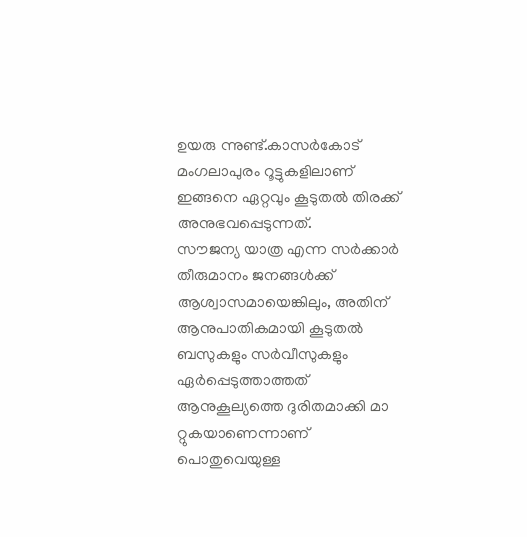ഉയരു ന്നുണ്ട്.കാസര്‍കോട് മംഗലാപുരം റൂട്ടുകളിലാണ് ഇങ്ങനെ ഏറ്റവും കൂടുതല്‍ തിരക്ക് അനുഭവപ്പെടുന്നത്.
സൗജന്യ യാത്ര എന്ന സര്‍ക്കാര്‍ തീരുമാനം ജനങ്ങള്‍ക്ക് ആശ്വാസമായെങ്കിലും, അതിന് ആനുപാതികമായി കൂടുതല്‍ ബസുകളും സര്‍വീസുകളും ഏര്‍പ്പെടുത്താത്തത് ആനുകൂല്യത്തെ ദുരിതമാക്കി മാ റ്റുകയാണെന്നാണ് പൊതുവെയുള്ള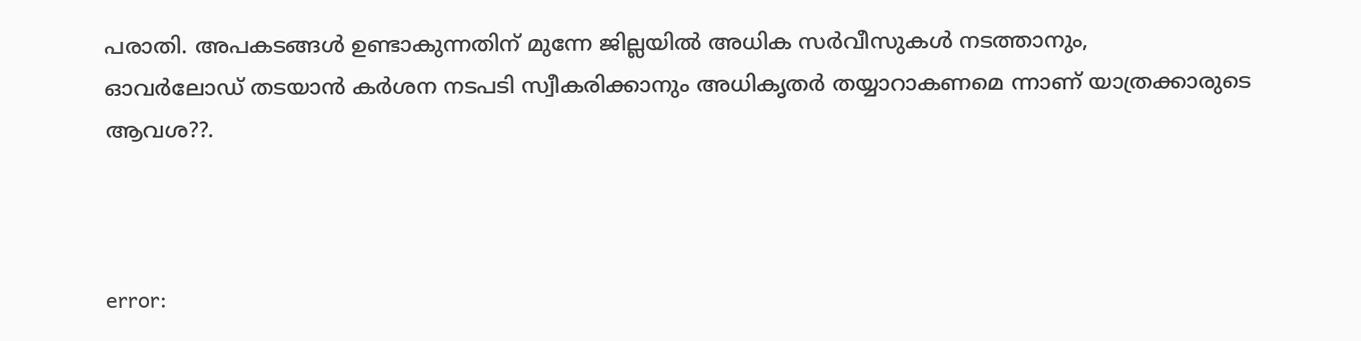പരാതി. അപകടങ്ങള്‍ ഉണ്ടാകുന്നതിന് മുന്നേ ജില്ലയില്‍ അധിക സര്‍വീസുകള്‍ നടത്താനും,
ഓവര്‍ലോഡ് തടയാന്‍ കര്‍ശന നടപടി സ്വീകരിക്കാനും അധികൃതര്‍ തയ്യാറാകണമെ ന്നാണ് യാത്രക്കാരുടെ ആവശ??.



error: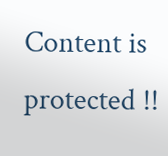Content is protected !!